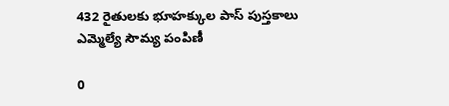432 రైతులకు భూహక్కుల పాస్ పుస్తకాలు ఎమ్మెల్యే సౌమ్య పంపిణీ

0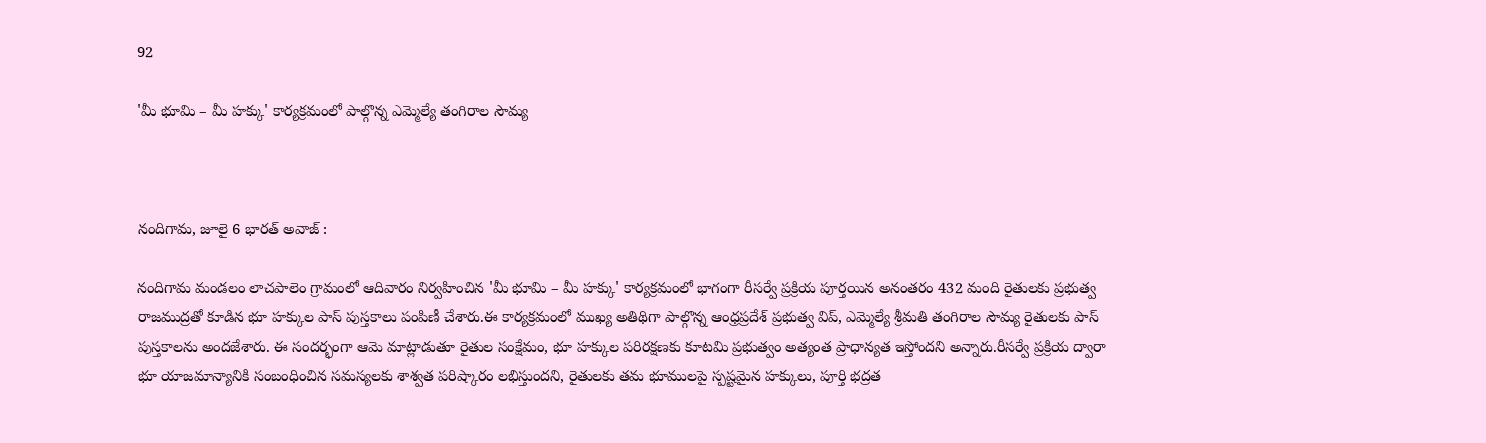92

'మీ భూమి – మీ హక్కు' కార్యక్రమంలో పాల్గొన్న ఎమ్మెల్యే తంగిరాల సౌమ్య



నందిగామ, జూలై 6 భారత్ అవాజ్ :

నందిగామ మండలం లాచపాలెం గ్రామంలో ఆదివారం నిర్వహించిన 'మీ భూమి – మీ హక్కు' కార్యక్రమంలో భాగంగా రీసర్వే ప్రక్రియ పూర్తయిన అనంతరం 432 మంది రైతులకు ప్రభుత్వ రాజముద్రతో కూడిన భూ హక్కుల పాస్ పుస్తకాలు పంపిణీ చేశారు.ఈ కార్యక్రమంలో ముఖ్య అతిథిగా పాల్గొన్న ఆంధ్రప్రదేశ్ ప్రభుత్వ విప్, ఎమ్మెల్యే శ్రీమతి తంగిరాల సౌమ్య రైతులకు పాస్ పుస్తకాలను అందజేశారు. ఈ సందర్భంగా ఆమె మాట్లాడుతూ రైతుల సంక్షేమం, భూ హక్కుల పరిరక్షణకు కూటమి ప్రభుత్వం అత్యంత ప్రాధాన్యత ఇస్తోందని అన్నారు.రీసర్వే ప్రక్రియ ద్వారా భూ యాజమాన్యానికి సంబంధించిన సమస్యలకు శాశ్వత పరిష్కారం లభిస్తుందని, రైతులకు తమ భూములపై స్పష్టమైన హక్కులు, పూర్తి భద్రత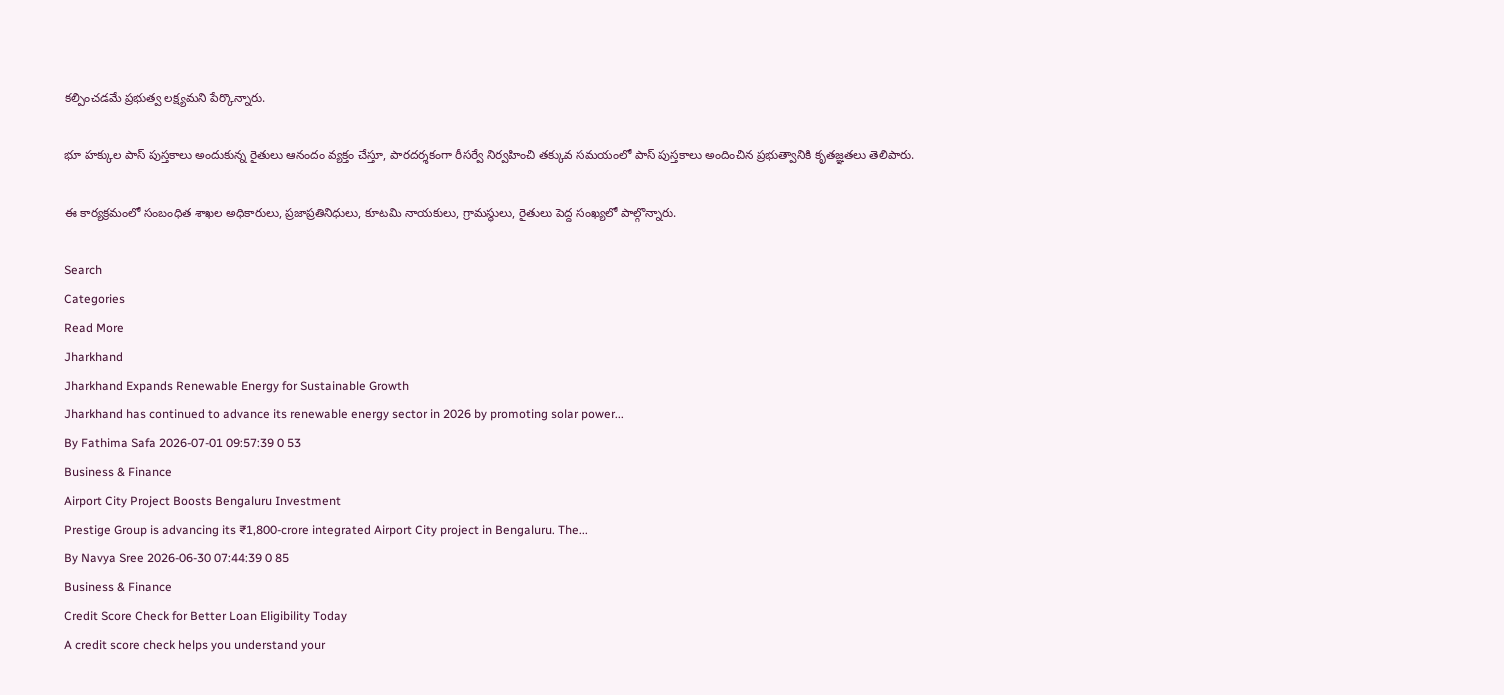కల్పించడమే ప్రభుత్వ లక్ష్యమని పేర్కొన్నారు.

భూ హక్కుల పాస్ పుస్తకాలు అందుకున్న రైతులు ఆనందం వ్యక్తం చేస్తూ, పారదర్శకంగా రీసర్వే నిర్వహించి తక్కువ సమయంలో పాస్ పుస్తకాలు అందించిన ప్రభుత్వానికి కృతజ్ఞతలు తెలిపారు.

ఈ కార్యక్రమంలో సంబంధిత శాఖల అధికారులు, ప్రజాప్రతినిధులు, కూటమి నాయకులు, గ్రామస్థులు, రైతులు పెద్ద సంఖ్యలో పాల్గొన్నారు.

Search
Categories
Read More
Jharkhand
Jharkhand Expands Renewable Energy for Sustainable Growth
Jharkhand has continued to advance its renewable energy sector in 2026 by promoting solar power...
By Fathima Safa 2026-07-01 09:57:39 0 53
Business & Finance
Airport City Project Boosts Bengaluru Investment
Prestige Group is advancing its ₹1,800-crore integrated Airport City project in Bengaluru. The...
By Navya Sree 2026-06-30 07:44:39 0 85
Business & Finance
Credit Score Check for Better Loan Eligibility Today
A credit score check helps you understand your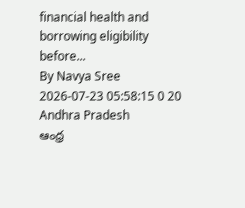financial health and borrowing eligibility before...
By Navya Sree 2026-07-23 05:58:15 0 20
Andhra Pradesh
ఆంధ్ర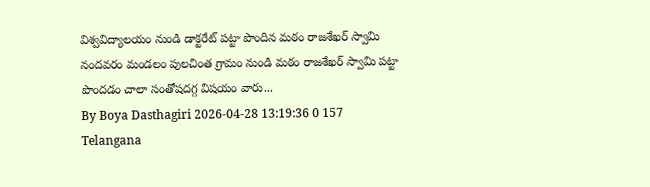విశ్వవిద్యాలయం నుండి డాక్టరేట్ పట్టా పొందిన మఠం రాజశేఖర్ స్వామి
నందవరం మండలం పులచింత గ్రామం నుండి మఠం రాజశేఖర్ స్వామి పట్టా పొందడం చాలా సంతోషదగ్గ విషయం వారు...
By Boya Dasthagiri 2026-04-28 13:19:36 0 157
Telangana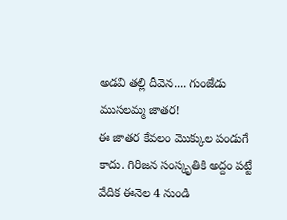అడవి తల్లి దీవెన.... గుంజేడు ముసలమ్మ జాతర!
ఈ జాతర కేవలం మొక్కుల పండుగే కాదు. గిరిజన సంస్కృతికి అద్దం పట్టే వేదిక ఈనెల 4 నుండి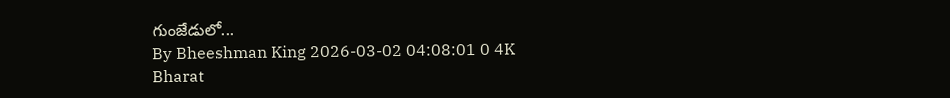గుంజేడులో...
By Bheeshman King 2026-03-02 04:08:01 0 4K
Bharat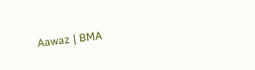Aawaz | BMA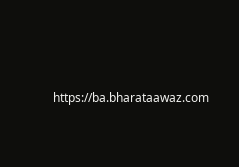https://ba.bharataawaz.com